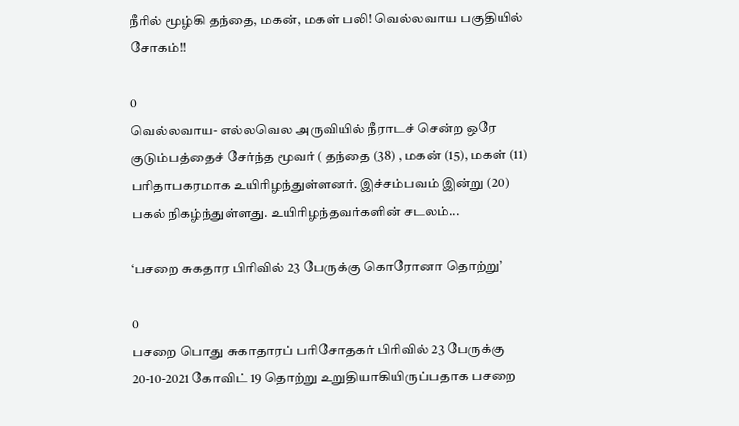நீரில் மூழ்கி தந்தை, மகன், மகள் பலி! வெல்லவாய பகுதியில் சோகம்!!

0
வெல்லவாய- எல்லவெல அருவியில் நீராடச் சென்ற ஒரே குடும்பத்தைச் சேர்ந்த மூவர் ( தந்தை (38) , மகன் (15), மகள் (11) பரிதாபகரமாக உயிரிழந்துள்ளனர். இச்சம்பவம் இன்று (20) பகல் நிகழ்ந்துள்ளது. உயிரிழந்தவர்களின் சடலம்...

‘பசறை சுகதார பிரிவில் 23 பேருக்கு கொரோனா தொற்று’

0
பசறை பொது சுகாதாரப் பரிசோதகர் பிரிவில் 23 பேருக்கு 20-10-2021 கோவிட் 19 தொற்று உறுதியாகியிருப்பதாக பசறை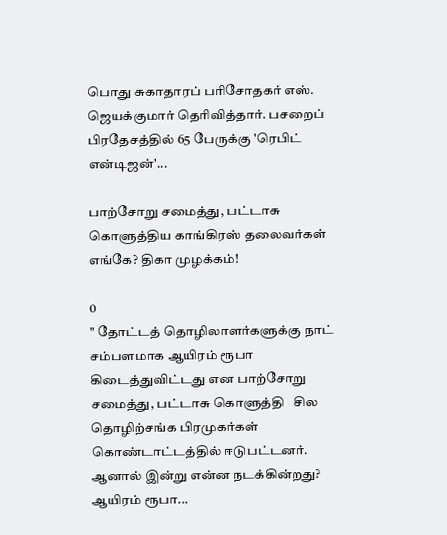பொது சுகாதாரப் பரிசோதகர் எஸ். ஜெயக்குமார் தெரிவித்தார். பசறைப் பிரதேசத்தில் 65 பேருக்கு 'ரெபிட் என்டிஜன்'...

பாற்சோறு சமைத்து, பட்டாசு கொளுத்திய காங்கிரஸ் தலைவர்கள் எங்கே? திகா முழக்கம்!

0
" தோட்டத் தொழிலாளர்களுக்கு நாட் சம்பளமாக ஆயிரம் ரூபா கிடைத்துவிட்டது என பாற்சோறு சமைத்து, பட்டாசு கொளுத்தி   சில தொழிற்சங்க பிரமுகர்கள் கொண்டாட்டத்தில் ஈடுபட்டனர். ஆனால் இன்று என்ன நடக்கின்றது? ஆயிரம் ரூபா...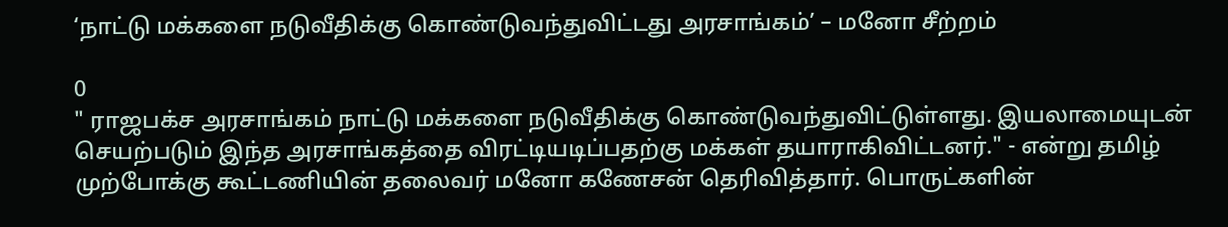‘நாட்டு மக்களை நடுவீதிக்கு கொண்டுவந்துவிட்டது அரசாங்கம்’ – மனோ சீற்றம்

0
" ராஜபக்ச அரசாங்கம் நாட்டு மக்களை நடுவீதிக்கு கொண்டுவந்துவிட்டுள்ளது. இயலாமையுடன் செயற்படும் இந்த அரசாங்கத்தை விரட்டியடிப்பதற்கு மக்கள் தயாராகிவிட்டனர்." - என்று தமிழ் முற்போக்கு கூட்டணியின் தலைவர் மனோ கணேசன் தெரிவித்தார். பொருட்களின்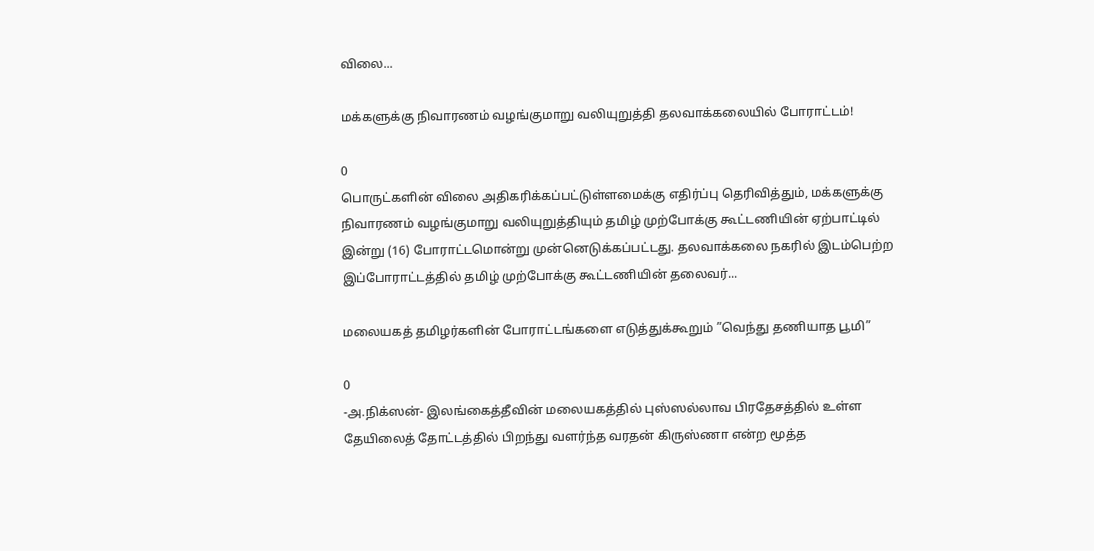விலை...

மக்களுக்கு நிவாரணம் வழங்குமாறு வலியுறுத்தி தலவாக்கலையில் போராட்டம்!

0
பொருட்களின் விலை அதிகரிக்கப்பட்டுள்ளமைக்கு எதிர்ப்பு தெரிவித்தும், மக்களுக்கு நிவாரணம் வழங்குமாறு வலியுறுத்தியும் தமிழ் முற்போக்கு கூட்டணியின் ஏற்பாட்டில் இன்று (16) போராட்டமொன்று முன்னெடுக்கப்பட்டது. தலவாக்கலை நகரில் இடம்பெற்ற இப்போராட்டத்தில் தமிழ் முற்போக்கு கூட்டணியின் தலைவர்...

மலையகத் தமிழர்களின் போராட்டங்களை எடுத்துக்கூறும் ”வெந்து தணியாத பூமி”

0
-அ.நிக்ஸன்- இலங்கைத்தீவின் மலையகத்தில் புஸ்ஸல்லாவ பிரதேசத்தில் உள்ள தேயிலைத் தோட்டத்தில் பிறந்து வளர்ந்த வரதன் கிருஸ்ணா என்ற மூத்த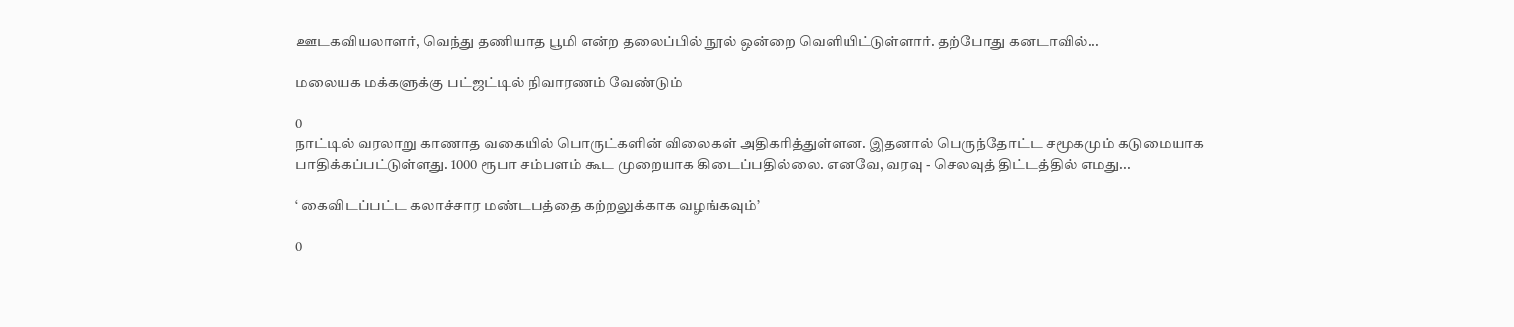ஊடகவியலாளர், வெந்து தணியாத பூமி என்ற தலைப்பில் நூல் ஒன்றை வெளியிட்டுள்ளார். தற்போது கனடாவில்...

மலையக மக்களுக்கு பட்ஜட்டில் நிவாரணம் வேண்டும்

0
நாட்டில் வரலாறு காணாத வகையில் பொருட்களின் விலைகள் அதிகரித்துள்ளன. இதனால் பெருந்தோட்ட சமூகமும் கடுமையாக பாதிக்கப்பட்டுள்ளது. 1000 ரூபா சம்பளம் கூட முறையாக கிடைப்பதில்லை. எனவே, வரவு - செலவுத் திட்டத்தில் எமது...

‘ கைவிடப்பட்ட கலாச்சார மண்டபத்தை கற்றலுக்காக வழங்கவும்’

0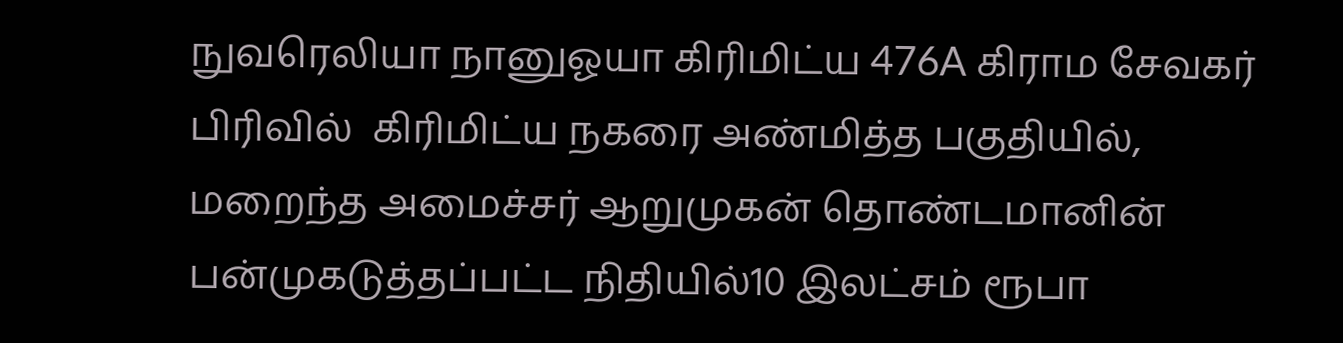நுவரெலியா நானுஓயா கிரிமிட்ய 476A கிராம சேவகர் பிரிவில்  கிரிமிட்ய நகரை அண்மித்த பகுதியில், மறைந்த அமைச்சர் ஆறுமுகன் தொண்டமானின் பன்முகடுத்தப்பட்ட நிதியில்10 இலட்சம் ரூபா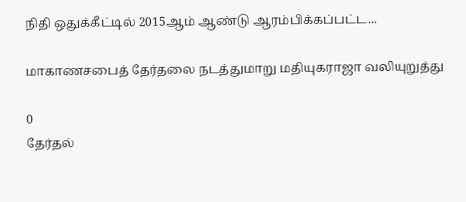நிதி ஒதுக்கீட்டில் 2015ஆம் ஆண்டு ஆரம்பிக்கப்பட்ட...

மாகாணசபைத் தேர்தலை நடத்துமாறு மதியுகராஜா வலியுறுத்து

0
தேர்தல்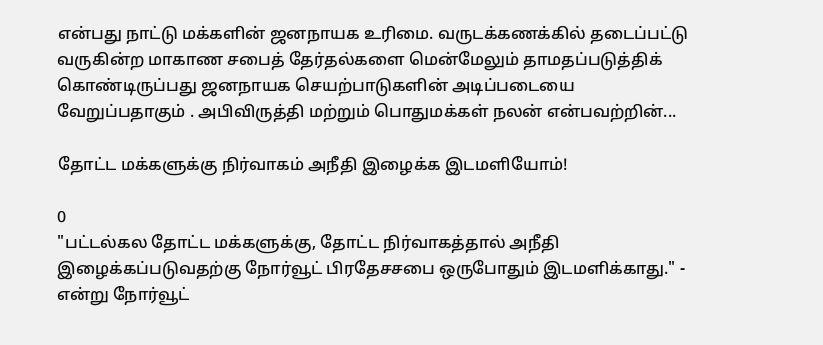என்பது நாட்டு மக்களின் ஜனநாயக உரிமை. வருடக்கணக்கில் தடைப்பட்டு வருகின்ற மாகாண சபைத் தேர்தல்களை மென்மேலும் தாமதப்படுத்திக் கொண்டிருப்பது ஜனநாயக செயற்பாடுகளின் அடிப்படையை வேறுப்பதாகும் . அபிவிருத்தி மற்றும் பொதுமக்கள் நலன் என்பவற்றின்...

தோட்ட மக்களுக்கு நிர்வாகம் அநீதி இழைக்க இடமளியோம்!

0
"பட்டல்கல தோட்ட மக்களுக்கு, தோட்ட நிர்வாகத்தால் அநீதி இழைக்கப்படுவதற்கு நோர்வூட் பிரதேசசபை ஒருபோதும் இடமளிக்காது." - என்று நோர்வூட்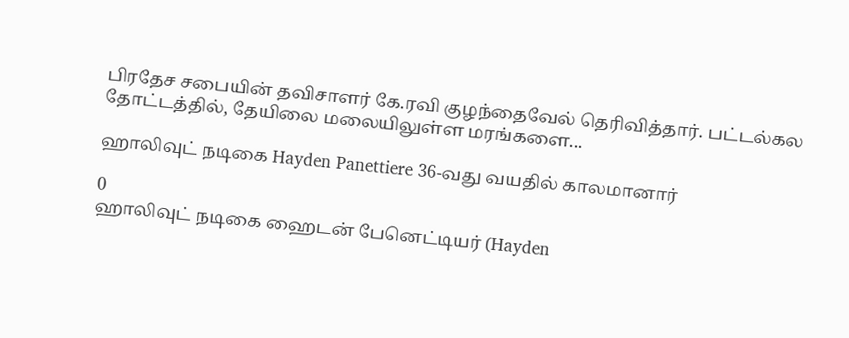பிரதேச சபையின் தவிசாளர் கே.ரவி குழந்தைவேல் தெரிவித்தார். பட்டல்கல தோட்டத்தில், தேயிலை மலையிலுள்ள மரங்களை...

ஹாலிவுட் நடிகை Hayden Panettiere 36-வது வயதில் காலமானார்

0
ஹாலிவுட் நடிகை ஹைடன் பேனெட்டியர் (Hayden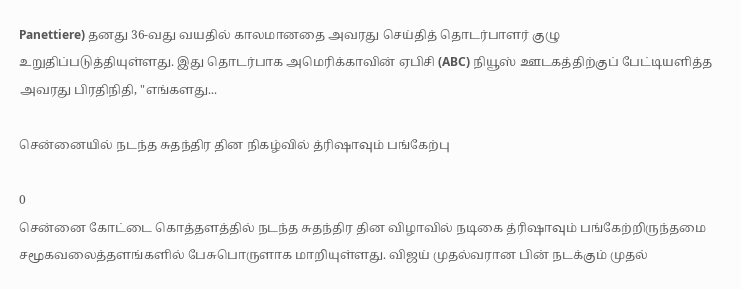Panettiere) தனது 36-வது வயதில் காலமானதை அவரது செய்தித் தொடர்பாளர் குழு உறுதிப்படுத்தியுள்ளது. இது தொடர்பாக அமெரிக்காவின் ஏபிசி (ABC) நியூஸ் ஊடகத்திற்குப் பேட்டியளித்த அவரது பிரதிநிதி, "எங்களது...

சென்னையில் நடந்த சுதந்திர தின நிகழ்வில் த்ரிஷாவும் பங்கேற்பு

0
சென்னை கோட்டை கொத்தளத்தில் நடந்த சுதந்திர தின விழாவில் நடிகை த்ரிஷாவும் பங்கேற்றிருந்தமை சமூகவலைத்தளங்களில் பேசுபொருளாக மாறியுள்ளது. விஜய் முதல்வரான பின் நடக்கும் முதல்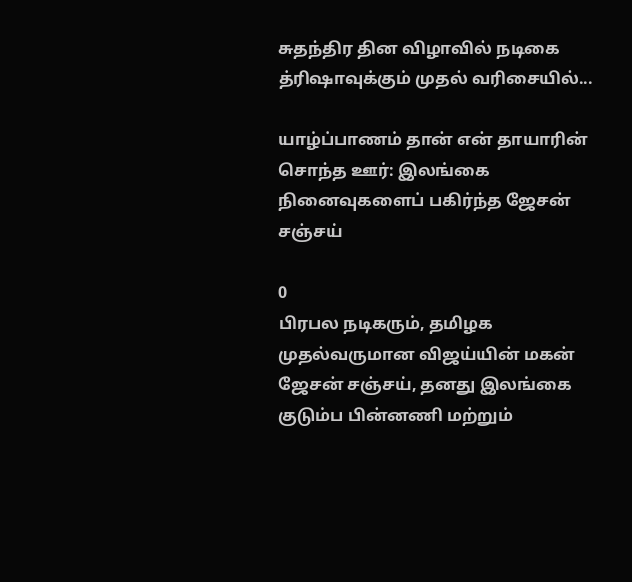சுதந்திர தின விழாவில் நடிகை த்ரிஷாவுக்கும் முதல் வரிசையில்...

யாழ்ப்பாணம் தான் என் தாயாரின் சொந்த ஊர்: இலங்கை நினைவுகளைப் பகிர்ந்த ஜேசன் சஞ்சய்

0
பிரபல நடிகரும், தமிழக முதல்வருமான விஜய்யின் மகன் ஜேசன் சஞ்சய், தனது இலங்கை குடும்ப பின்னணி மற்றும்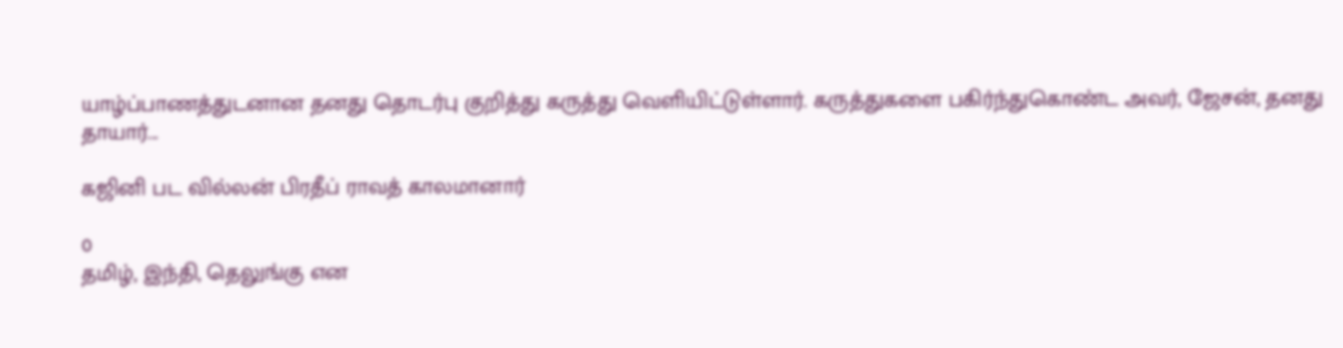யாழ்ப்பாணத்துடனான தனது தொடர்பு குறித்து கருத்து வெளியிட்டுள்ளார். கருத்துகளை பகிர்ந்துகொண்ட அவர், ஜேசன், தனது தாயார்...

கஜினி பட வில்லன் பிரதீப் ராவத் காலமானார்

0
தமிழ், இந்தி, தெலுங்கு என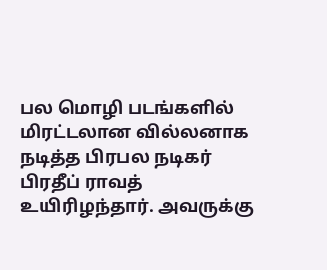பல மொழி படங்களில் மிரட்டலான வில்லனாக நடித்த பிரபல நடிகர் பிரதீப் ராவத் உயிரிழந்தார். அவருக்கு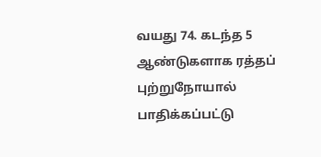வயது 74. கடந்த 5 ஆண்டுகளாக ரத்தப் புற்றுநோயால் பாதிக்கப்பட்டு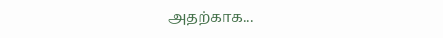அதற்காக...